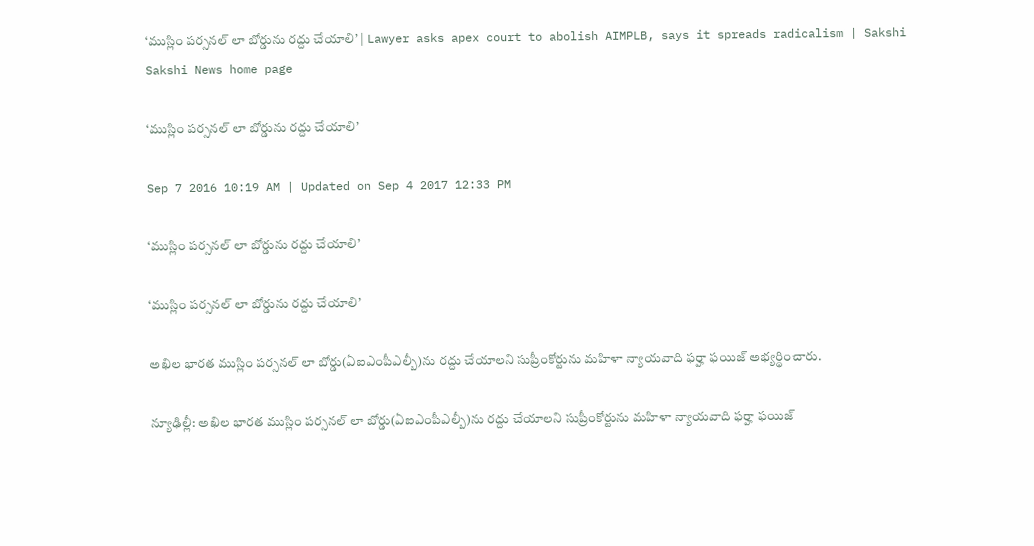‘ముస్లిం పర్సనల్ లా బోర్డును రద్దు చేయాలి’ | Lawyer asks apex court to abolish AIMPLB, says it spreads radicalism | Sakshi
Sakshi News home page

‘ముస్లిం పర్సనల్ లా బోర్డును రద్దు చేయాలి’

Sep 7 2016 10:19 AM | Updated on Sep 4 2017 12:33 PM

‘ముస్లిం పర్సనల్ లా బోర్డును రద్దు చేయాలి’

‘ముస్లిం పర్సనల్ లా బోర్డును రద్దు చేయాలి’

అఖిల భారత ముస్లిం పర్సనల్ లా బోర్డు(ఏఐఎంపీఎల్బీ)ను రద్దు చేయాలని సుప్రీంకోర్టును మహిళా న్యాయవాది ఫర్హా ఫయిజ్ అభ్యర్థించారు.

న్యూఢిల్లీ: అఖిల భారత ముస్లిం పర్సనల్ లా బోర్డు(ఏఐఎంపీఎల్బీ)ను రద్దు చేయాలని సుప్రీంకోర్టును మహిళా న్యాయవాది ఫర్హా ఫయిజ్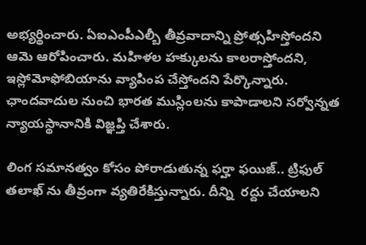అభ్యర్థించారు. ఏఐఎంపీఎల్బీ తీవ్రవాదాన్ని ప్రోత్సహిస్తోందని ఆమె ఆరోపించారు. మహిళల హక్కులను కాలరాస్తోందని, ఇస్లోమోఫోబియాను వ్యాపింప చేస్తోందని పేర్కొన్నారు. ఛాందవాదుల నుంచి భారత ముస్లింలను కాపాడాలని సర్వోన్నత న్యాయస్థానానికి విజ్ఞప్తి చేశారు.

లింగ సమానత్వం కోసం పోరాడుతున్న ఫర్హా ఫయిజ్.. ట్రిఫుల్ తలాఖ్ ను తీవ్రంగా వ్యతిరేకిస్తున్నారు. దీన్ని  రద్దు చేయాలని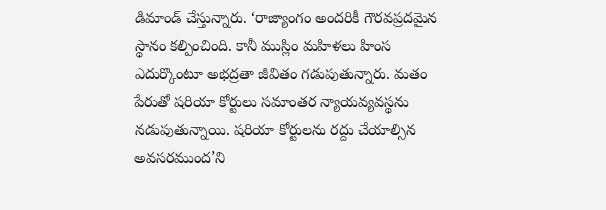డిమాండ్ చేస్తున్నారు. ‘రాజ్యాంగం అందరికీ గౌరవప్రదమైన స్థానం కల్పించింది. కానీ ముస్లిం మహిళలు హింస ఎదుర్కొంటూ అభద్రతా జీవితం గడుపుతున్నారు. మతం పేరుతో షరియా కోర్టులు సమాంతర న్యాయవ్యవస్థను నడుపుతున్నాయి. షరియా కోర్టులను రద్దు చేయాల్సిన అవసరముంద’ని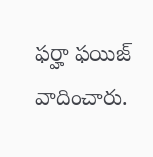ఫర్హా ఫయిజ్ వాదించారు.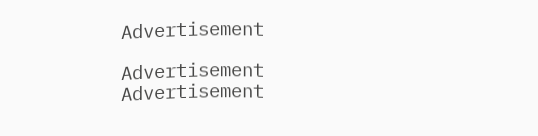Advertisement

Advertisement
Advertisement